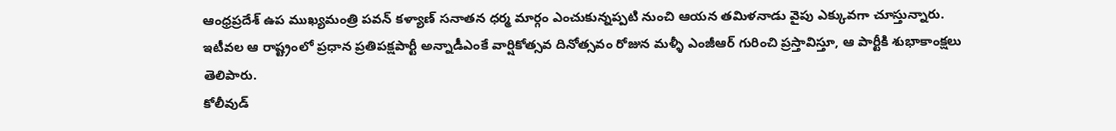ఆంధ్రప్రదేశ్ ఉప ముఖ్యమంత్రి పవన్ కళ్యాణ్ సనాతన ధర్మ మార్గం ఎంచుకున్నప్పటి నుంచి ఆయన తమిళనాడు వైపు ఎక్కువగా చూస్తున్నారు.
ఇటీవల ఆ రాష్ట్రంలో ప్రధాన ప్రతిపక్షపార్టీ అన్నాడీఎంకే వార్షికోత్సవ దినోత్సవం రోజున మళ్ళీ ఎంజీఆర్ గురించి ప్రస్తావిస్తూ, ఆ పార్టీకి శుభాకాంక్షలు తెలిపారు.
కోలీవుడ్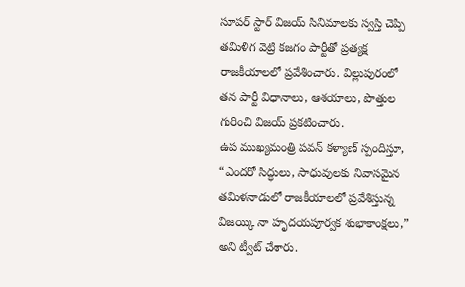సూపర్ స్టార్ విజయ్ సినిమాలకు స్వస్తి చెప్పి తమిళిగ వెట్రి కజగం పార్టీతో ప్రత్యక్ష రాజకీయాలలో ప్రవేశించారు. విల్లుపురంలో తన పార్టీ విధానాలు, ఆశయాలు, పొత్తుల గురించి విజయ్ ప్రకటించారు.
ఉప ముఖ్యమంత్రి పవన్ కళ్యాణ్ స్పందిస్తూ, “ఎందరో సిద్ధులు, సాధువులకు నివాసమైన తమిళనాడులో రాజకీయాలలో ప్రవేశిస్తున్న విజయ్కి నా హృదయపూర్వక శుభాకాంక్షలు,” అని ట్వీట్ చేశారు.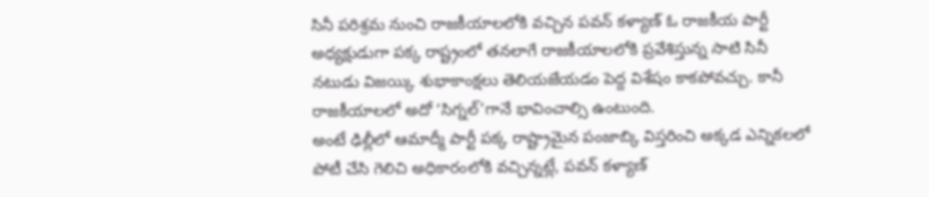సినీ పరిశ్రమ నుంచి రాజకీయాలలోకి వచ్చిన పవన్ కళ్యాణ్ ఓ రాజకీయ పార్టీ అధ్యక్షుడుగా పక్క రాష్ట్రంలో తనలాగే రాజకీయాలలోకి ప్రవేశిస్తున్న సాటి సినీ నటుడు విజయ్కి శుభాకాంక్షలు తెలియజేయడం పెద్ద విశేషం కాకపోవచ్చు. కానీ రాజకీయాలలో అదో ‘సిగ్నల్’గానే భావించాల్సి ఉంటుంది.
అంటే ఢిల్లీలో ఆమాద్మీ పార్టీ పక్క రాష్ట్రామైన పంజాబ్కి విస్తరించి అక్కడ ఎన్నికలలో పోటీ చేసి గెలిచి అధికారంలోకి వచ్చిన్నట్లే, పవన్ కళ్యాణ్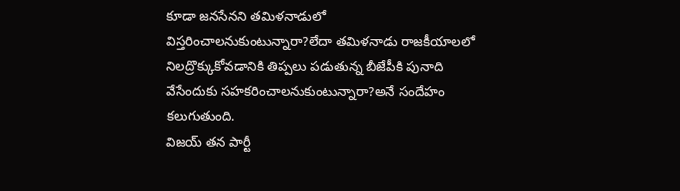కూడా జనసేనని తమిళనాడులో విస్తరించాలనుకుంటున్నారా?లేదా తమిళనాడు రాజకీయాలలో నిలద్రొక్కుకోవడానికి తిప్పలు పడుతున్న బీజేపీకి పునాది వేసేందుకు సహకరించాలనుకుంటున్నారా?అనే సందేహం కలుగుతుంది.
విజయ్ తన పార్టీ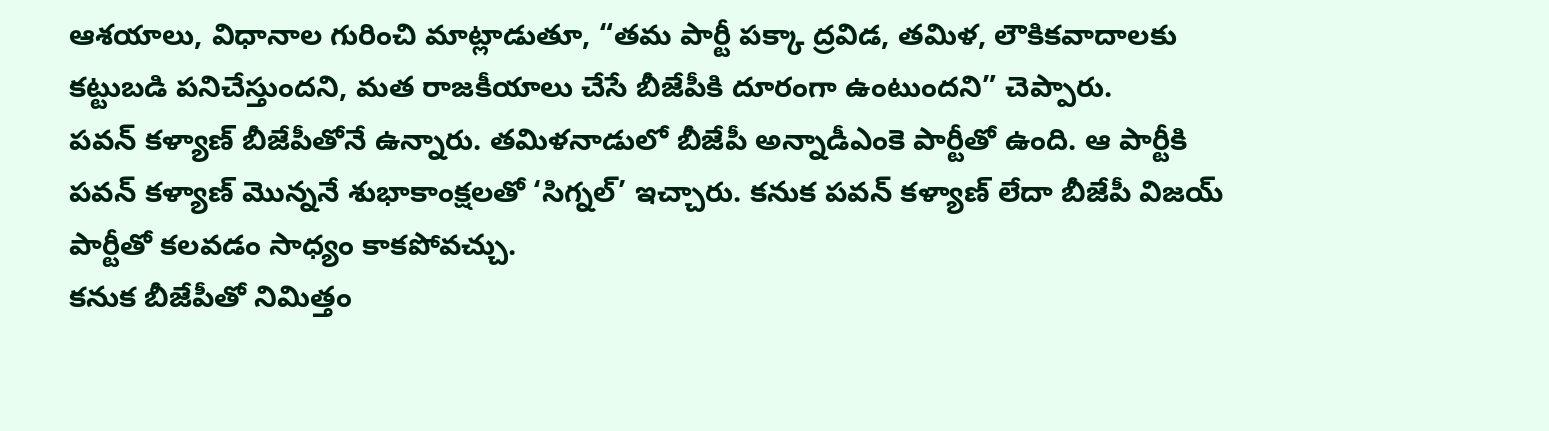ఆశయాలు, విధానాల గురించి మాట్లాడుతూ, “తమ పార్టీ పక్కా ద్రవిడ, తమిళ, లౌకికవాదాలకు కట్టుబడి పనిచేస్తుందని, మత రాజకీయాలు చేసే బీజేపీకి దూరంగా ఉంటుందని” చెప్పారు.
పవన్ కళ్యాణ్ బీజేపీతోనే ఉన్నారు. తమిళనాడులో బీజేపీ అన్నాడీఎంకె పార్టీతో ఉంది. ఆ పార్టీకి పవన్ కళ్యాణ్ మొన్ననే శుభాకాంక్షలతో ‘సిగ్నల్’ ఇచ్చారు. కనుక పవన్ కళ్యాణ్ లేదా బీజేపీ విజయ్ పార్టీతో కలవడం సాధ్యం కాకపోవచ్చు.
కనుక బీజేపీతో నిమిత్తం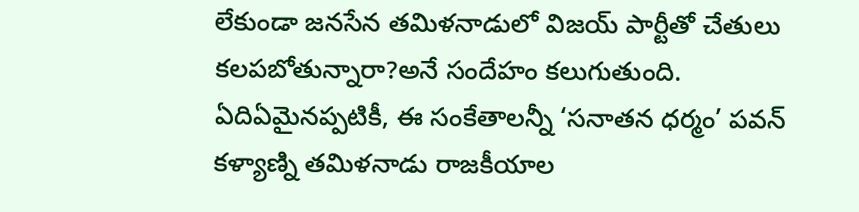లేకుండా జనసేన తమిళనాడులో విజయ్ పార్టీతో చేతులు కలపబోతున్నారా?అనే సందేహం కలుగుతుంది.
ఏదిఏమైనప్పటికీ, ఈ సంకేతాలన్నీ ‘సనాతన ధర్మం’ పవన్ కళ్యాణ్ని తమిళనాడు రాజకీయాల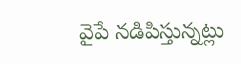వైపే నడిపిస్తున్నట్లు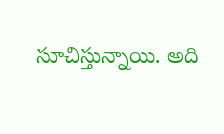సూచిస్తున్నాయి. అది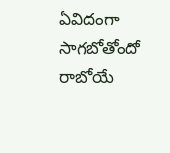ఏవిదంగా సాగబోతోందో రాబోయే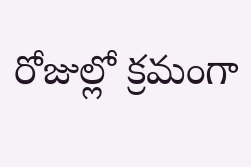రోజుల్లో క్రమంగా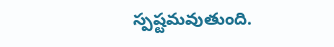స్పష్టమవుతుంది.